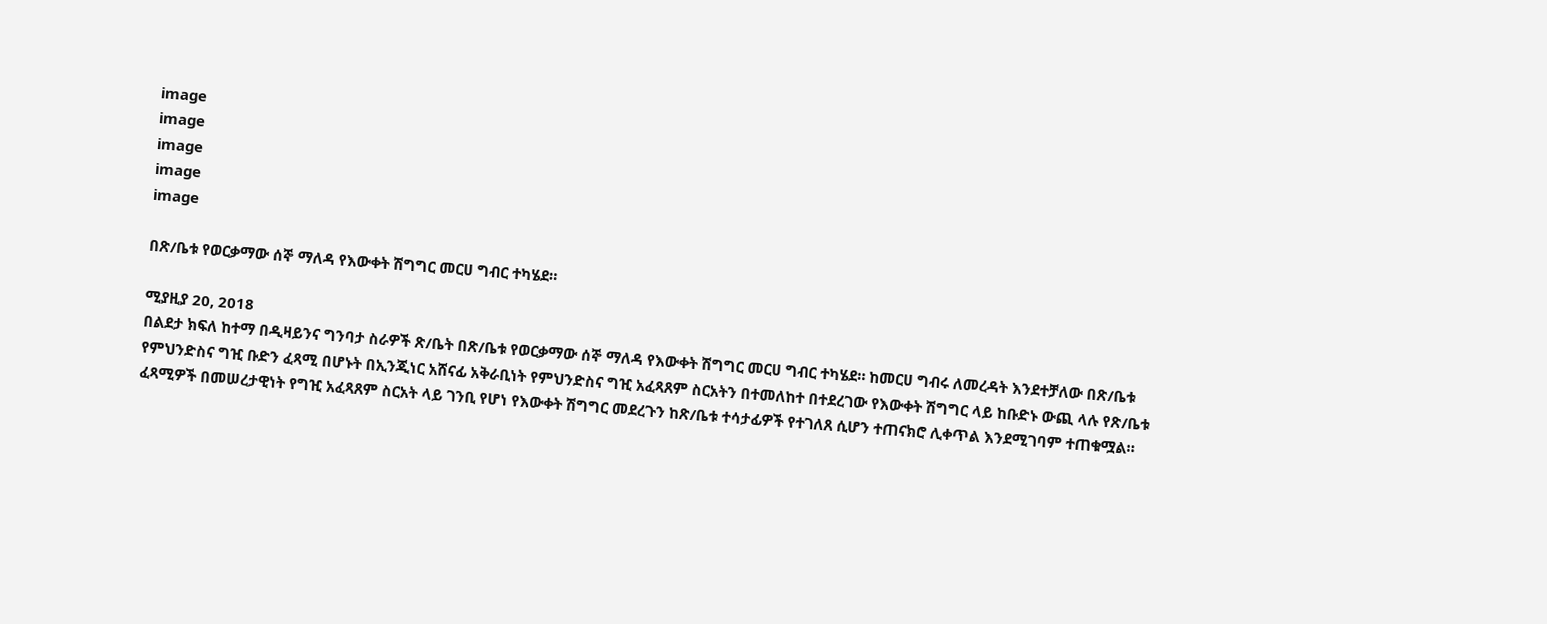image
image
image
image
image

በጽ/ቤቱ የወርቃማው ሰኞ ማለዳ የእውቀት ሽግግር መርሀ ግብር ተካሄደ።

ሚያዚያ 20, 2018
በልደታ ክፍለ ከተማ በዲዛይንና ግንባታ ስራዎች ጽ/ቤት በጽ/ቤቱ የወርቃማው ሰኞ ማለዳ የእውቀት ሽግግር መርሀ ግብር ተካሄደ። ከመርሀ ግብሩ ለመረዳት እንደተቻለው በጽ/ቤቱ የምህንድስና ግዢ ቡድን ፈጻሚ በሆኑት በኢንጂነር አሸናፊ አቅራቢነት የምህንድስና ግዢ አፈጻጸም ስርአትን በተመለከተ በተደረገው የእውቀት ሽግግር ላይ ከቡድኑ ውጪ ላሉ የጽ/ቤቱ ፈጻሚዎች በመሠረታዊነት የግዢ አፈጻጸም ስርአት ላይ ገንቢ የሆነ የእውቀት ሽግግር መደረጉን ከጽ/ቤቱ ተሳታፊዎች የተገለጸ ሲሆን ተጠናክሮ ሊቀጥል እንደሚገባም ተጠቁሟል።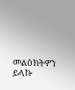መልዕክትዎን ይላኩ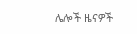ሌሎች ዜናዎች